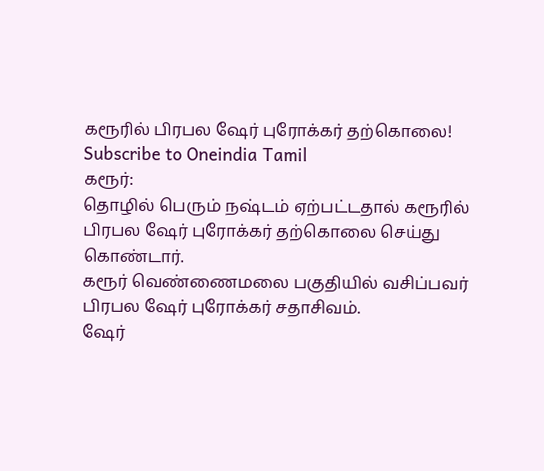கரூரில் பிரபல ஷேர் புரோக்கர் தற்கொலை!
Subscribe to Oneindia Tamil
கரூர்:
தொழில் பெரும் நஷ்டம் ஏற்பட்டதால் கரூரில் பிரபல ஷேர் புரோக்கர் தற்கொலை செய்து கொண்டார்.
கரூர் வெண்ணைமலை பகுதியில் வசிப்பவர் பிரபல ஷேர் புரோக்கர் சதாசிவம்.
ஷேர்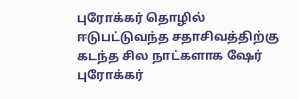புரோக்கர் தொழில் ஈடுபட்டுவந்த சதாசிவத்திற்கு கடந்த சில நாட்களாக ஷேர் புரோக்கர்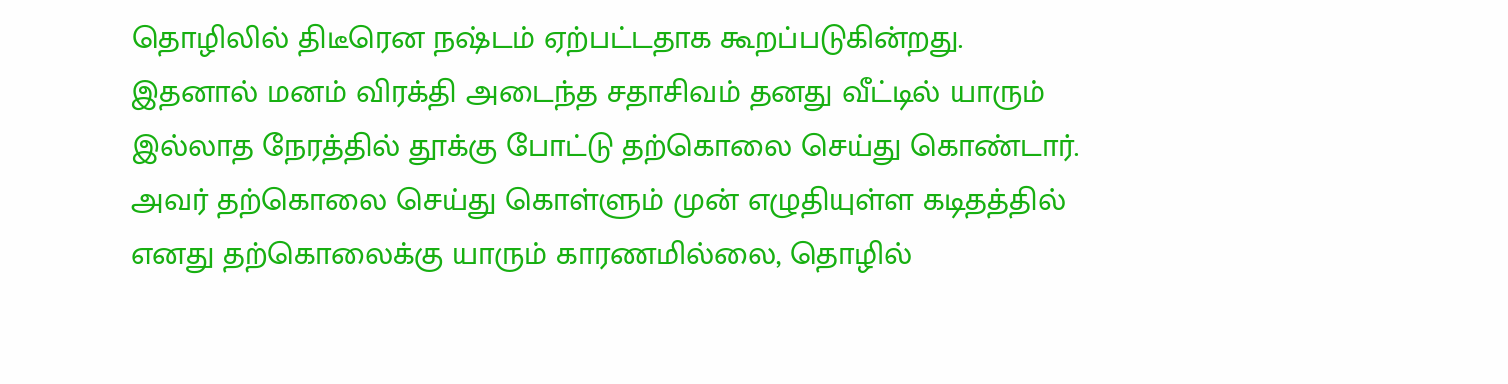தொழிலில் திடீரென நஷ்டம் ஏற்பட்டதாக கூறப்படுகின்றது.
இதனால் மனம் விரக்தி அடைந்த சதாசிவம் தனது வீட்டில் யாரும் இல்லாத நேரத்தில் தூக்கு போட்டு தற்கொலை செய்து கொண்டார்.
அவர் தற்கொலை செய்து கொள்ளும் முன் எழுதியுள்ள கடிதத்தில் எனது தற்கொலைக்கு யாரும் காரணமில்லை, தொழில்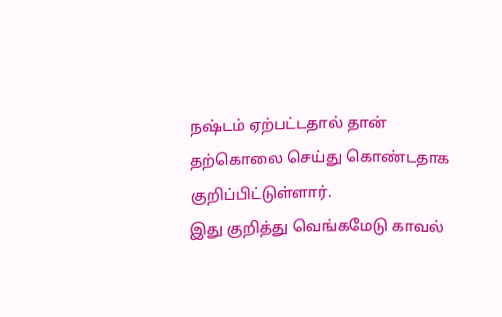நஷ்டம் ஏற்பட்டதால் தான் தற்கொலை செய்து கொண்டதாக குறிப்பிட்டுள்ளார்.
இது குறித்து வெங்கமேடு காவல்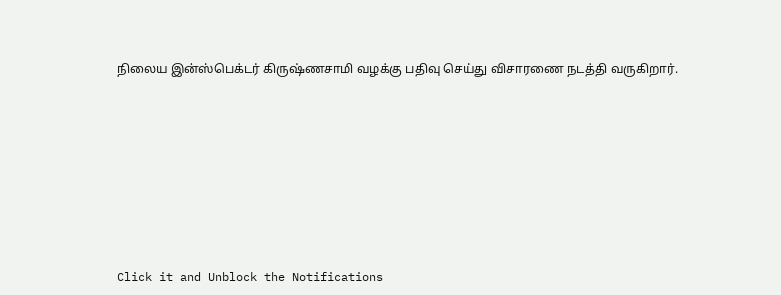நிலைய இன்ஸ்பெக்டர் கிருஷ்ணசாமி வழக்கு பதிவு செய்து விசாரணை நடத்தி வருகிறார்.












Click it and Unblock the Notifications